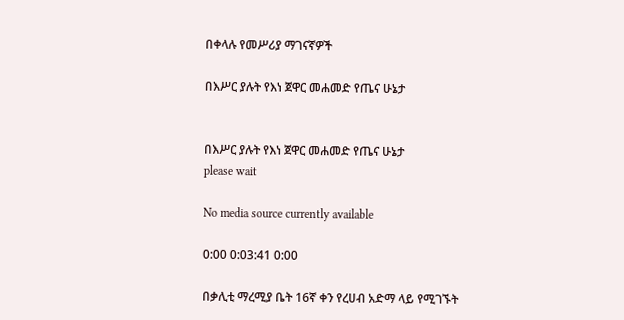በቀላሉ የመሥሪያ ማገናኛዎች

በእሥር ያሉት የእነ ጀዋር መሐመድ የጤና ሁኔታ


በእሥር ያሉት የእነ ጀዋር መሐመድ የጤና ሁኔታ
please wait

No media source currently available

0:00 0:03:41 0:00

በቃሊቲ ማረሚያ ቤት 16ኛ ቀን የረሀብ አድማ ላይ የሚገኙት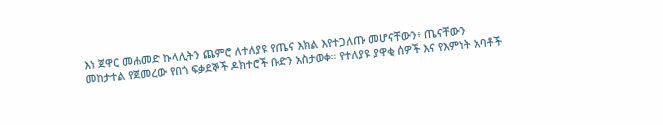እነ ጀዋር መሐመድ ኩላሊትን ጨምሮ ለተለያዩ የጤና እክል እየተጋለጡ መሆናቸውን፥ ጤናቸውን መከታተል የጀመረው የበጎ ፍቃደኞች ዶክተሮች ቡድን አስታወቀ። የተለያዩ ያዋቂ ሰዎች እና የእምነት አባቶች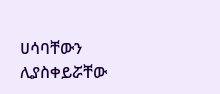ሀሳባቸውን ሊያስቀይሯቸው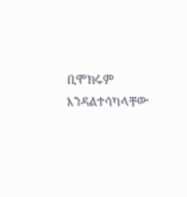ቢሞክሩም እንዳልተሳካላቸው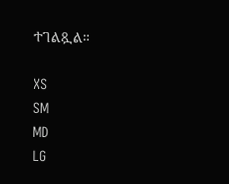ተገልጿል።

XS
SM
MD
LG